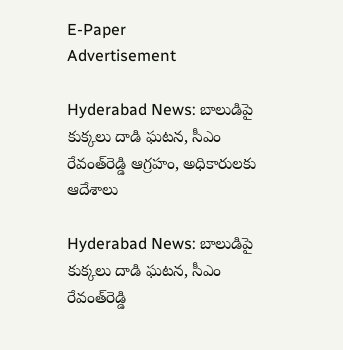E-Paper
Advertisement

Hyderabad News: బాలుడిపై కుక్కలు దాడి ఘటన, సీఎం రేవంత్‌రెడ్డి ఆగ్రహం, అధికారులకు ఆదేశాలు

Hyderabad News: బాలుడిపై కుక్కలు దాడి ఘటన, సీఎం రేవంత్‌రెడ్డి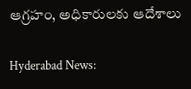ఆగ్రహం, అధికారులకు ఆదేశాలు

Hyderabad News: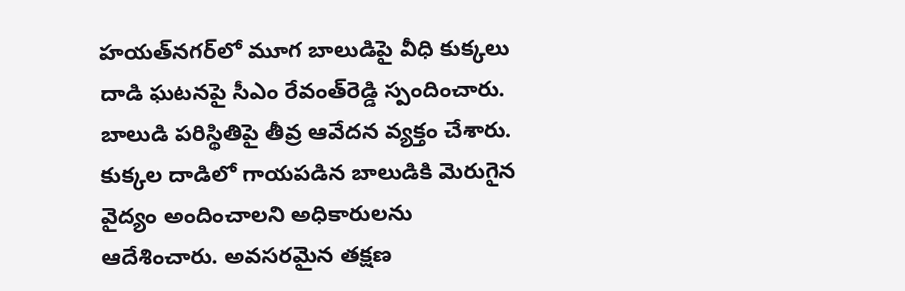హయత్‌నగర్‌లో మూగ బాలుడిపై వీధి కుక్కలు దాడి ఘటనపై సీఎం రేవంత్‌రెడ్డి స్పందించారు. బాలుడి పరిస్థితిపై తీవ్ర ఆవేదన వ్యక్తం చేశారు. కుక్కల దాడిలో గాయపడిన బాలుడికి మెరుగైన వైద్యం అందించాలని అధికారులను ఆదేశించారు. అవసరమైన తక్షణ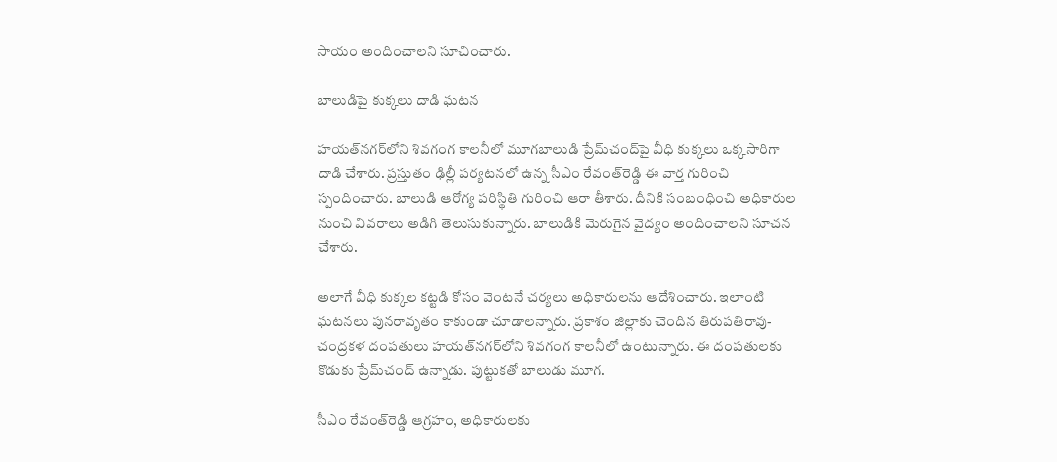సాయం అందించాలని సూచించారు.

బాలుడిపై కుక్కలు దాడి ఘటన

హయత్‌నగర్‌లోని శివగంగ కాలనీలో మూగబాలుడి ప్రేమ్‌చంద్‌పై వీధి కుక్కలు ఒక్కసారిగా దాడి చేశారు. ప్రస్తుతం ఢిల్లీ పర్యటనలో ఉన్న సీఎం రేవంత్‌రెడ్డి ఈ వార్త గురించి స్పందించారు. బాలుడి ఆరోగ్య పరిస్థితి గురించి ఆరా తీశారు. దీనికి సంబంధించి అధికారుల నుంచి వివరాలు అడిగి తెలుసుకున్నారు. బాలుడికి మెరుగైన వైద్యం అందించాలని సూచన చేశారు.

అలాగే వీధి కుక్కల కట్టడి కోసం వెంటనే చర్యలు అధికారులను ఆదేశించారు. ఇలాంటి ఘటనలు పునరావృతం కాకుండా చూడాలన్నారు. ప్రకాశం జిల్లాకు చెందిన తిరుపతిరావు-చంద్రకళ దంపతులు హయత్‌నగర్‌లోని శివగంగ కాలనీలో ఉంటున్నారు. ఈ దంపతులకు కొడుకు ప్రేమ్‌చంద్‌ ఉన్నాడు. పుట్టుకతో బాలుడు మూగ.

సీఎం రేవంత్‌రెడ్డి ఆగ్రహం, అధికారులకు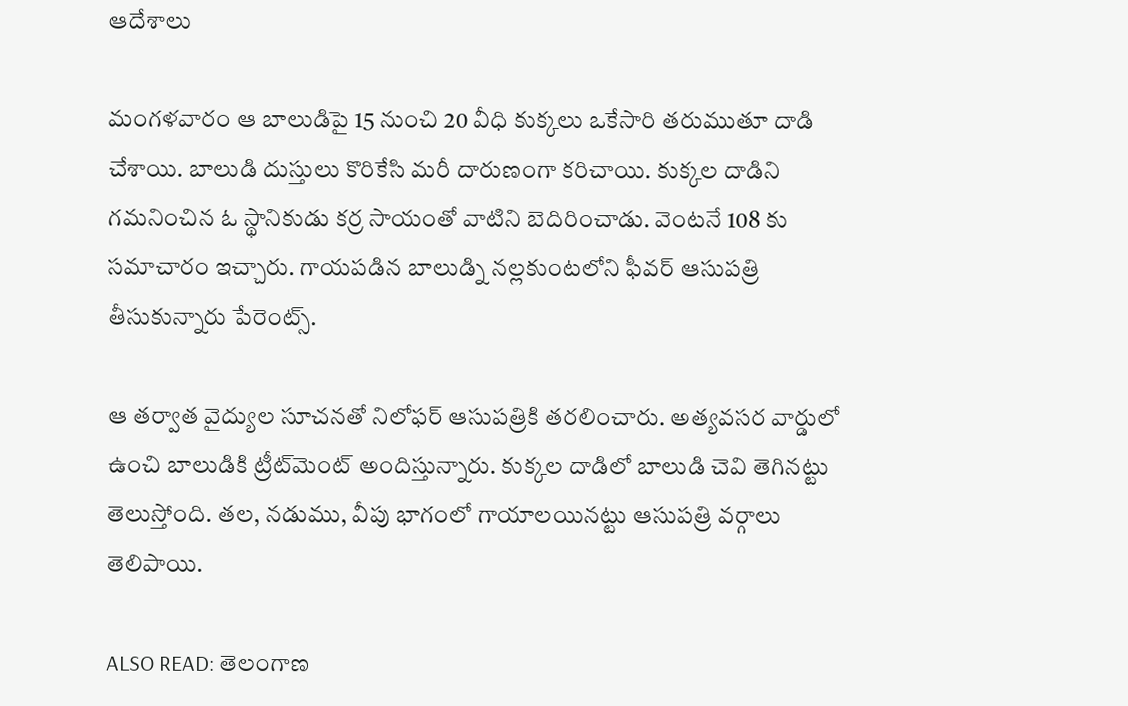ఆదేశాలు

మంగళవారం ఆ బాలుడిపై 15 నుంచి 20 వీధి కుక్కలు ఒకేసారి తరుముతూ దాడి చేశాయి. బాలుడి దుస్తులు కొరికేసి మరీ దారుణంగా కరిచాయి. కుక్కల దాడిని గమనించిన ఓ స్థానికుడు కర్ర సాయంతో వాటిని బెదిరించాడు. వెంటనే 108 కు సమాచారం ఇచ్చారు. గాయపడిన బాలుడ్ని నల్లకుంటలోని ఫీవర్‌ ఆసుపత్రి తీసుకున్నారు పేరెంట్స్.

ఆ తర్వాత వైద్యుల సూచనతో నిలోఫర్‌ ఆసుపత్రికి తరలించారు. అత్యవసర వార్డులో ఉంచి బాలుడికి ట్రీట్‌మెంట్ అందిస్తున్నారు. కుక్కల దాడిలో బాలుడి చెవి తెగినట్టు తెలుస్తోంది. తల, నడుము, వీపు భాగంలో గాయాలయినట్టు ఆసుపత్రి వర్గాలు తెలిపాయి.

ALSO READ: తెలంగాణ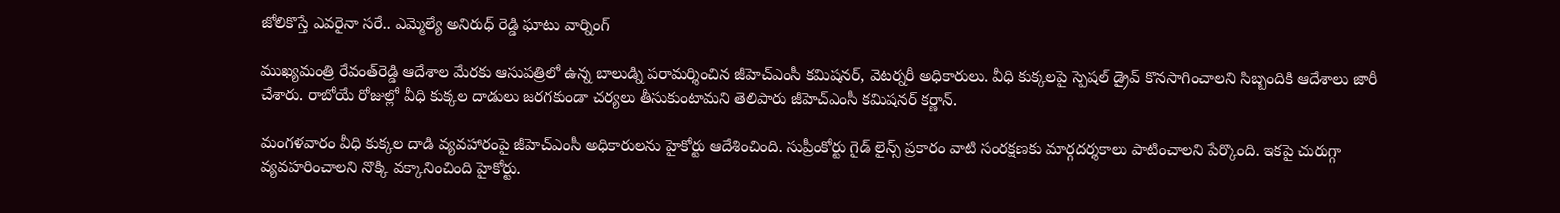జోలికొస్తే ఎవరైనా సరే.. ఎమ్మెల్యే అనిరుధ్ రెడ్డి ఘాటు వార్నింగ్

ముఖ్యమంత్రి రేవంత్‌రెడ్డి ఆదేశాల మేరకు ఆసుపత్రిలో ఉన్న బాలుడ్ని పరామర్శించిన జీహెచ్ఎంసీ కమిషనర్, వెటర్నరీ అధికారులు. వీధి కుక్కలపై స్పెషల్ డ్రైవ్ కొనసాగించాలని సిబ్బందికి ఆదేశాలు జారీ చేశారు. రాబోయే రోజుల్లో వీధి కుక్కల దాడులు జరగకుండా చర్యలు తీసుకుంటామని తెలిపారు జీహెచ్ఎంసీ కమిషనర్ కర్ణాన్.

మంగళవారం వీధి కుక్కల దాడి వ్యవహారంపై జీహెచ్ఎంసీ అధికారులను హైకోర్టు ఆదేశించింది. సుప్రీంకోర్టు గైడ్ లైన్స్ ప్రకారం వాటి సంరక్షణకు మార్గదర్శకాలు పాటించాలని పేర్కొంది. ఇకపై చురుగ్గా వ్యవహరించాలని నొక్కి వక్కానించింది హైకోర్టు.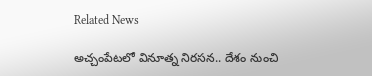Related News

అచ్చంపేటలో వినూత్న నిరసన.. దేశం నుంచి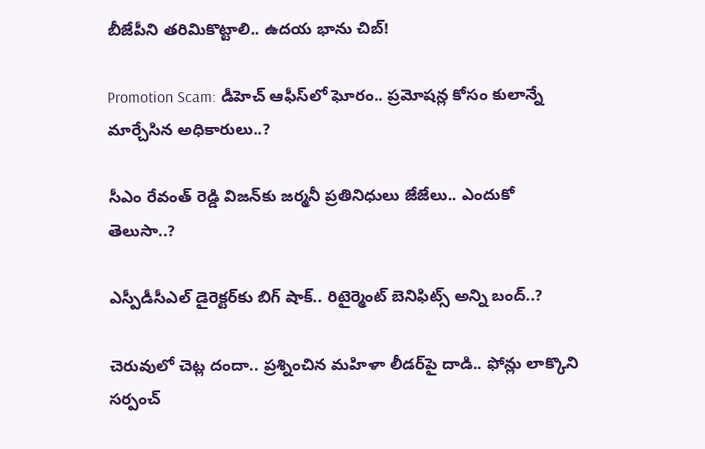బీజేపీని తరిమికొట్టాలి.. ఉదయ భాను చిబ్!

Promotion Scam: డీహెచ్ ఆఫీస్‌లో ఘోరం.. ప్రమోషన్ల కోసం కులాన్నే మార్చేసిన అధికారులు..?

సీఎం రేవంత్ రెడ్డి విజన్‌కు జర్మనీ ప్రతినిధులు జేజేలు.. ఎందుకో తెలుసా..?

ఎస్పీడీసీఎల్ డైరెక్టర్‌కు బిగ్ షాక్.. రిటైర్మెంట్ బెనిఫిట్స్ అన్ని బంద్..?

చెరువులో చెట్ల దందా.. ప్రశ్నించిన మహిళా లీడర్‌పై దాడి.. ఫోన్లు లాక్కొని సర్పంచ్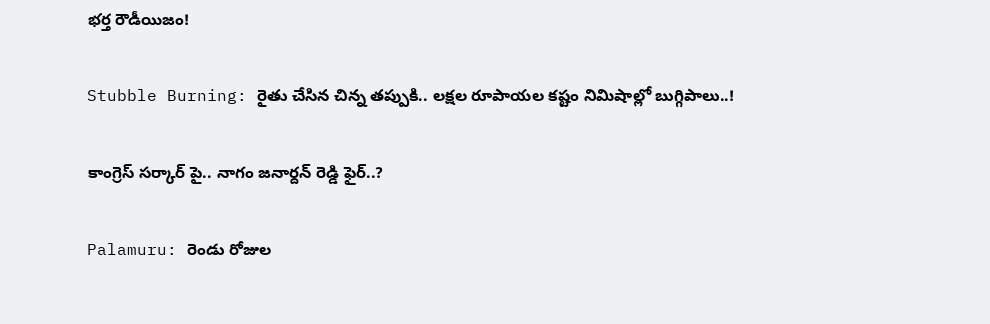భర్త రౌడీయిజం!

Stubble Burning: రైతు చేసిన చిన్న తప్పుకి.. లక్షల రూపాయల కష్టం నిమిషాల్లో బుగ్గిపాలు..!

కాంగ్రెస్ సర్కార్‌ పై.. నాగం జనార్దన్ రెడ్డి ఫైర్..?

Palamuru: రెండు రోజుల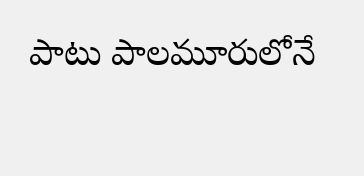పాటు పాలమూరులోనే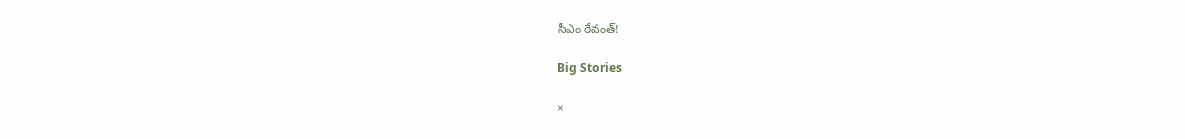సీఎం రేవంత్!

Big Stories

×